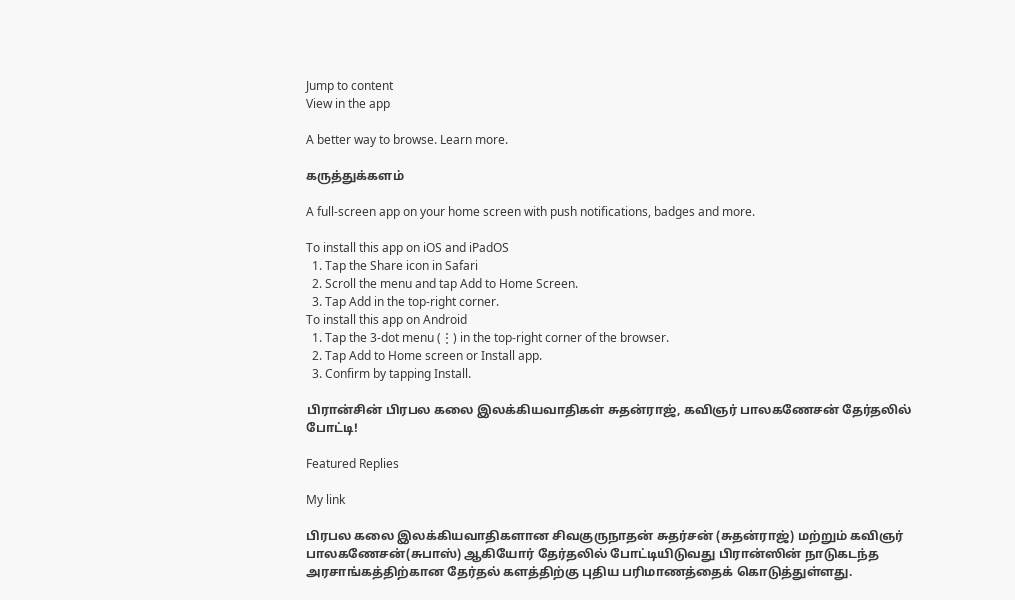Jump to content
View in the app

A better way to browse. Learn more.

கருத்துக்களம்

A full-screen app on your home screen with push notifications, badges and more.

To install this app on iOS and iPadOS
  1. Tap the Share icon in Safari
  2. Scroll the menu and tap Add to Home Screen.
  3. Tap Add in the top-right corner.
To install this app on Android
  1. Tap the 3-dot menu (⋮) in the top-right corner of the browser.
  2. Tap Add to Home screen or Install app.
  3. Confirm by tapping Install.

பிரான்சின் பிரபல கலை இலக்கியவாதிகள் சுதன்ராஜ், கவிஞர் பாலகணேசன் தேர்தலில் போட்டி!

Featured Replies

My link

பிரபல கலை இலக்கியவாதிகளான சிவகுருநாதன் சுதர்சன் (சுதன்ராஜ்) மற்றும் கவிஞர் பாலகணேசன்(சுபாஸ்) ஆகியோர் தேர்தலில் போட்டியிடுவது பிரான்ஸின் நாடுகடந்த அரசாங்கத்திற்கான தேர்தல் களத்திற்கு புதிய பரிமாணத்தைக் கொடுத்துள்ளது.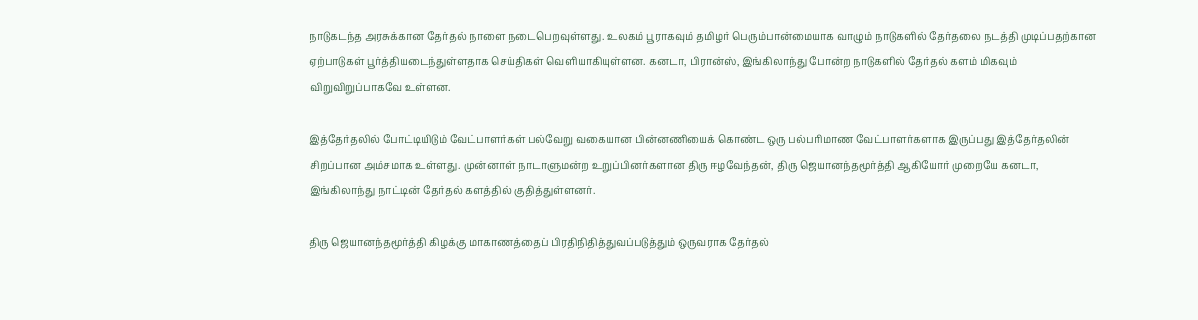நாடுகடந்த அரசுக்கான தேர்தல் நாளை நடைபெறவுள்ளது. உலகம் பூராகவும் தமிழர் பெரும்பான்மையாக வாழும் நாடுகளில் தேர்தலை நடத்தி முடிப்பதற்கான ஏற்பாடுகள் பூர்த்தியடைந்துள்ளதாக செய்திகள் வெளியாகியுள்ளன. கனடா, பிரான்ஸ், இங்கிலாந்து போன்ற நாடுகளில் தேர்தல் களம் மிகவும் விறுவிறுப்பாகவே உள்ளன.

இத்தேர்தலில் போட்டியிடும் வேட்பாளர்கள் பல்வேறு வகையான பின்னணியைக் கொண்ட ஒரு பல்பரிமாண வேட்பாளர்களாக இருப்பது இத்தேர்தலின் சிறப்பான அம்சமாக உள்ளது. முன்னாள் நாடாளுமன்ற உறுப்பினர்களான திரு ஈழவேந்தன், திரு ஜெயானந்தமூர்த்தி ஆகியோர் முறையே கனடா, இங்கிலாந்து நாட்டின் தேர்தல் களத்தில் குதித்துள்ளனர்.

திரு ஜெயானந்தமூர்த்தி கிழக்கு மாகாணத்தைப் பிரதிநிதித்துவப்படுத்தும் ஒருவராக தேர்தல்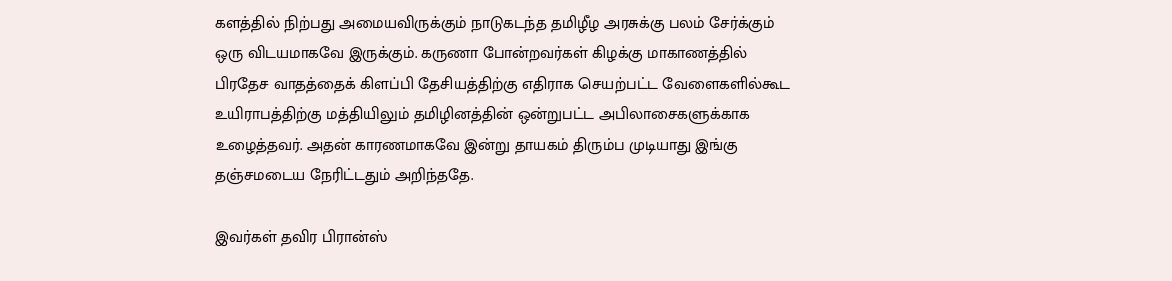களத்தில் நிற்பது அமையவிருக்கும் நாடுகடந்த தமிழீழ அரசுக்கு பலம் சேர்க்கும் ஒரு விடயமாகவே இருக்கும். கருணா போன்றவர்கள் கிழக்கு மாகாணத்தில் பிரதேச வாதத்தைக் கிளப்பி தேசியத்திற்கு எதிராக செயற்பட்ட வேளைகளில்கூட உயிராபத்திற்கு மத்தியிலும் தமிழினத்தின் ஒன்றுபட்ட அபிலாசைகளுக்காக உழைத்தவர். அதன் காரணமாகவே இன்று தாயகம் திரும்ப முடியாது இங்கு தஞ்சமடைய நேரிட்டதும் அறிந்ததே.

இவர்கள் தவிர பிரான்ஸ்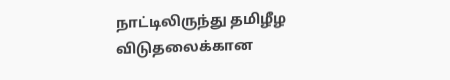நாட்டிலிருந்து தமிழீழ விடுதலைக்கான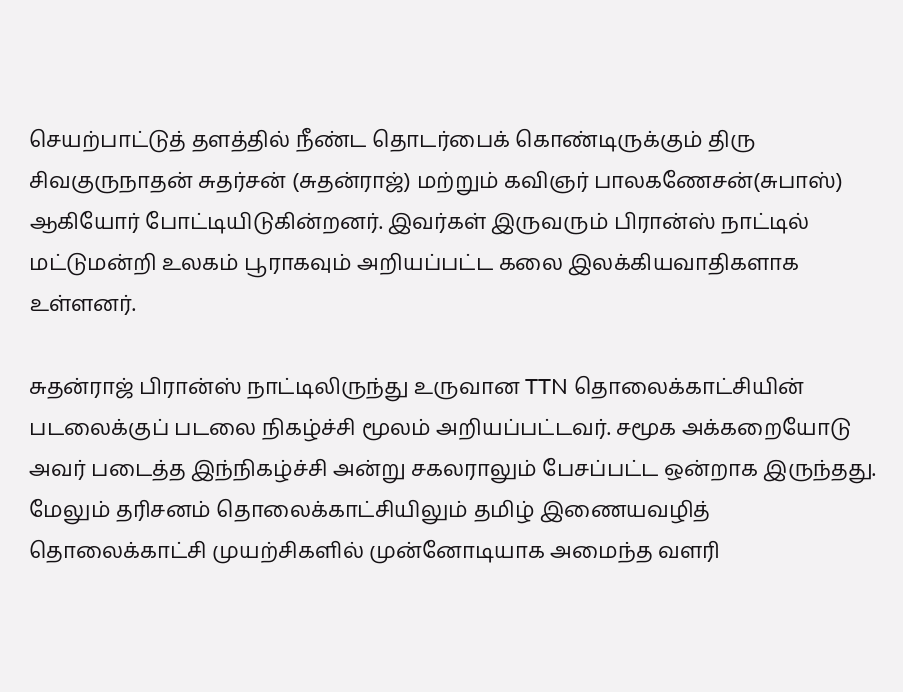செயற்பாட்டுத் தளத்தில் நீண்ட தொடர்பைக் கொண்டிருக்கும் திரு சிவகுருநாதன் சுதர்சன் (சுதன்ராஜ்) மற்றும் கவிஞர் பாலகணேசன்(சுபாஸ்) ஆகியோர் போட்டியிடுகின்றனர். இவர்கள் இருவரும் பிரான்ஸ் நாட்டில் மட்டுமன்றி உலகம் பூராகவும் அறியப்பட்ட கலை இலக்கியவாதிகளாக உள்ளனர்.

சுதன்ராஜ் பிரான்ஸ் நாட்டிலிருந்து உருவான TTN தொலைக்காட்சியின் படலைக்குப் படலை நிகழ்ச்சி மூலம் அறியப்பட்டவர். சமூக அக்கறையோடு அவர் படைத்த இந்நிகழ்ச்சி அன்று சகலராலும் பேசப்பட்ட ஒன்றாக இருந்தது. மேலும் தரிசனம் தொலைக்காட்சியிலும் தமிழ் இணையவழித் தொலைக்காட்சி முயற்சிகளில் முன்னோடியாக அமைந்த வளரி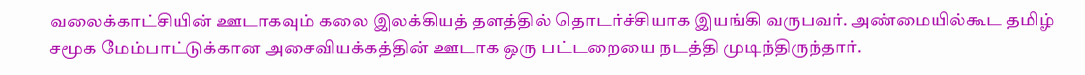வலைக்காட்சியின் ஊடாகவும் கலை இலக்கியத் தளத்தில் தொடர்ச்சியாக இயங்கி வருபவர். அண்மையில்கூட தமிழ் சமூக மேம்பாட்டுக்கான அசைவியக்கத்தின் ஊடாக ஒரு பட்டறையை நடத்தி முடிந்திருந்தார்.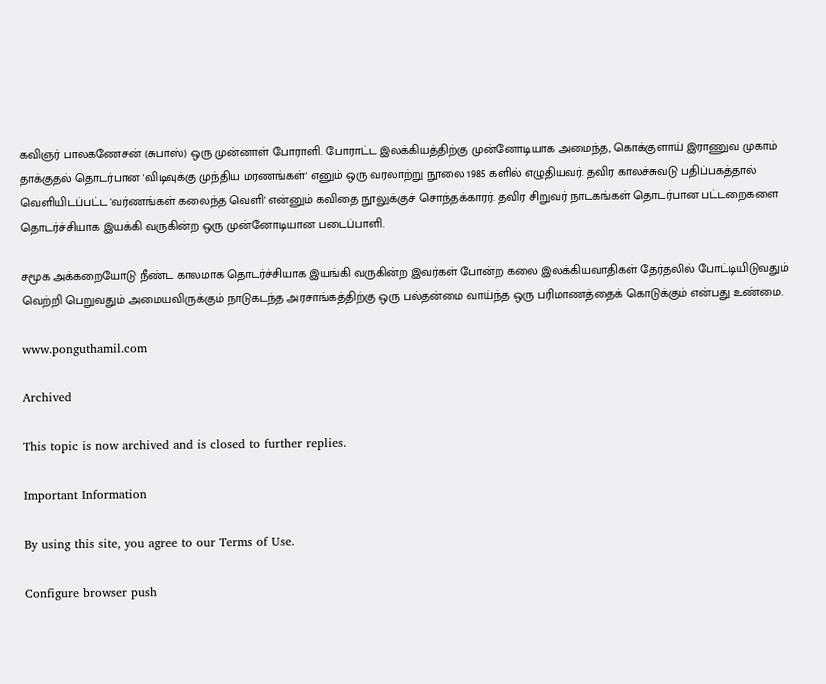கவிஞர் பாலகணேசன் (சுபாஸ்) ஒரு முன்னாள் போராளி. போராட்ட இலக்கியத்திற்கு முன்னோடியாக அமைந்த, கொக்குளாய் இராணுவ முகாம் தாக்குதல் தொடர்பான 'விடிவுக்கு முந்திய மரணங்கள்' எனும் ஒரு வரலாற்று நூலை 1985 களில் எழுதியவர். தவிர காலச்சுவடு பதிப்பகத்தால் வெளியிடப்பட்ட 'வர்ணங்கள் கலைந்த வெளி' என்னும் கவிதை நூலுக்குச் சொந்தக்காரர். தவிர சிறுவர் நாடகங்கள் தொடர்பான பட்டறைகளை தொடர்ச்சியாக இயக்கி வருகின்ற ஒரு முன்னோடியான படைப்பாளி.

சமூக அக்கறையோடு நீண்ட காலமாக தொடர்ச்சியாக இயங்கி வருகின்ற இவர்கள் போன்ற கலை இலக்கியவாதிகள் தேர்தலில் போட்டியிடுவதும் வெற்றி பெறுவதும் அமையவிருக்கும் நாடுகடந்த அரசாங்கத்திற்கு ஒரு பல்தன்மை வாய்ந்த ஒரு பரிமாணத்தைக் கொடுக்கும் என்பது உண்மை.

www.ponguthamil.com

Archived

This topic is now archived and is closed to further replies.

Important Information

By using this site, you agree to our Terms of Use.

Configure browser push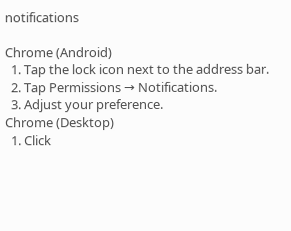notifications

Chrome (Android)
  1. Tap the lock icon next to the address bar.
  2. Tap Permissions → Notifications.
  3. Adjust your preference.
Chrome (Desktop)
  1. Click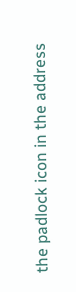the padlock icon in the address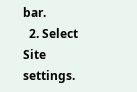bar.
  2. Select Site settings.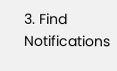3. Find Notifications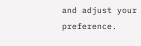and adjust your preference.